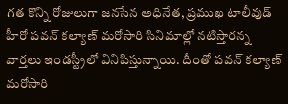గత కొన్ని రోజులుగా జనసేన అధినేత, ప్రముఖ టాలీవుడ్ హీరో పవన్ కల్యాణ్ మరోసారి సినిమాల్లో నటిస్తారన్న వార్తలు ఇండస్ట్రీలో వినిపిస్తున్నాయి. దీంతో పవన్ కల్యాణ్ మరోసారి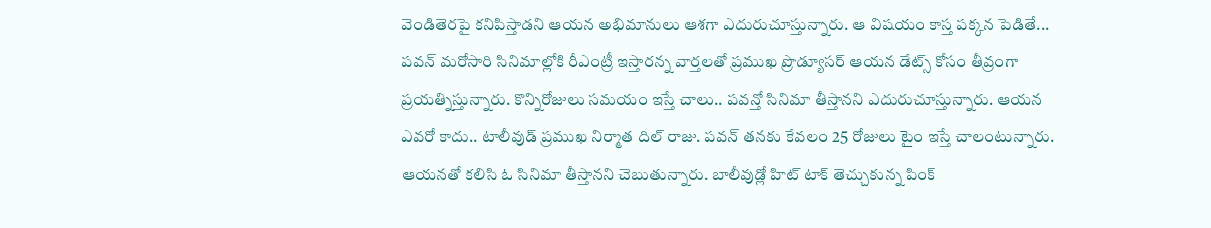వెండితెరపై కనిపిస్తాడని ఆయన అభిమానులు ఆశగా ఎదురుచూస్తున్నారు. ఆ విషయం కాస్త పక్కన పెడితే... పవన్ మరోసారి సినిమాల్లోకి రీఎంట్రీ ఇస్తారన్న వార్తలతో ప్రముఖ ప్రొడ్యూసర్ ఆయన డేట్స్ కోసం తీవ్రంగా ప్రయత్నిస్తున్నారు. కొన్నిరోజులు సమయం ఇస్తే చాలు.. పవన్తో సినిమా తీస్తానని ఎదురుచూస్తున్నారు. ఆయన ఎవరో కాదు.. టాలీవుడ్ ప్రముఖ నిర్మాత దిల్ రాజు. పవన్ తనకు కేవలం 25 రోజులు టైం ఇస్తే చాలంటున్నారు. ఆయనతో కలిసి ఓ సినిమా తీస్తానని చెబుతున్నారు. బాలీవుడ్లో హిట్ టాక్ తెచ్చుకున్న పింక్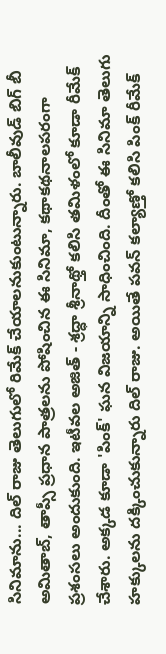సినిమాను... దిల్ రాజు తెలుగులో రిమేక్ చేయాలనుకుంటున్నారు. బాలీవుడ్ బిగ్ బీ అమితాబ్, తాప్సీ ప్రధాన పాత్రలను పోషించిన ఈ సినిమా, కథాకథనాలపరంగా ప్రశంసలు అందుకుంది. ఇటీవల అజిత్ - శ్రద్ధా శ్రీనాథ్తో కలిసి తమిళంలో కూడా రీమేక్ చేశారు. అక్కడ కూడా 'పింక్' ఘన విజయాన్ని సాధించింది. దీంతో ఈ సినిమా తెలుగు హక్కులను దక్కించుకున్నారు దిల్ రాజు. అయితే పవన్ కల్యాణ్తో కలిసి పింక్ రీమేక్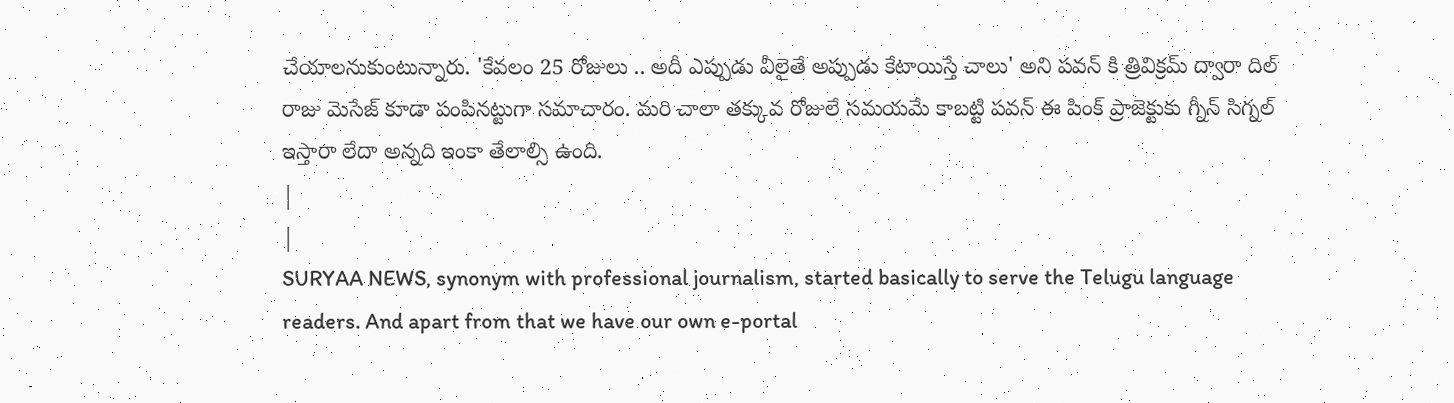చేయాలనుకుంటున్నారు. 'కేవలం 25 రోజులు .. అదీ ఎప్పుడు వీలైతే అప్పుడు కేటాయిస్తే చాలు' అని పవన్ కి త్రివిక్రమ్ ద్వారా దిల్ రాజు మెసేజ్ కూడా పంపినట్టుగా సమాచారం. మరి చాలా తక్కువ రోజులే సమయమే కాబట్టి పవన్ ఈ పింక్ ప్రాజెక్టుకు గ్నీన్ సిగ్నల్ ఇస్తారా లేదా అన్నది ఇంకా తేలాల్సి ఉంది.
|
|
SURYAA NEWS, synonym with professional journalism, started basically to serve the Telugu language readers. And apart from that we have our own e-portal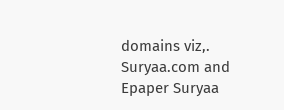domains viz,. Suryaa.com and Epaper Suryaa